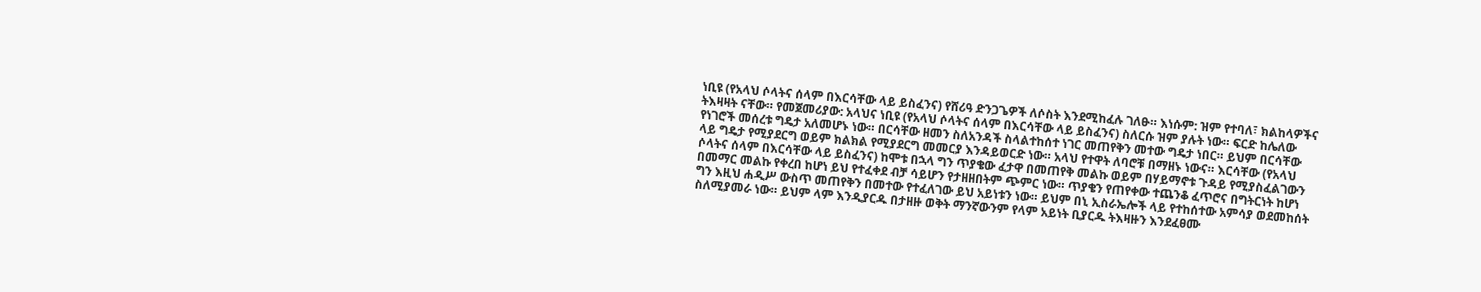ነቢዩ (የአላህ ሶላትና ሰላም በእርሳቸው ላይ ይስፈንና) የሸሪዓ ድንጋጌዎች ለሶስት እንደሚከፈሉ ገለፁ። እነሱም: ዝም የተባለ፣ ክልከላዎችና ትእዛዛት ናቸው። የመጀመሪያው: አላህና ነቢዩ (የአላህ ሶላትና ሰላም በእርሳቸው ላይ ይስፈንና) ስለርሱ ዝም ያሉት ነው። ፍርድ ከሌለው የነገሮች መሰረቱ ግዴታ አለመሆኑ ነው። በርሳቸው ዘመን ስለአንዳች ስላልተከሰተ ነገር መጠየቅን መተው ግዴታ ነበር። ይህም በርሳቸው ላይ ግዴታ የሚያደርግ ወይም ክልክል የሚያደርግ መመርያ እንዳይወርድ ነው። አላህ የተዋት ለባሮቹ በማዘኑ ነውና። እርሳቸው (የአላህ ሶላትና ሰላም በእርሳቸው ላይ ይስፈንና) ከሞቱ በኋላ ግን ጥያቄው ፈታዋ በመጠየቅ መልኩ ወይም በሃይማኖቱ ጉዳይ የሚያስፈልገውን በመማር መልኩ የቀረበ ከሆነ ይህ የተፈቀደ ብቻ ሳይሆን የታዘዘበትም ጭምር ነው። ጥያቄን የጠየቀው ተጨንቆ ፈጥሮና በግትርነት ከሆነ ግን እዚህ ሐዲሥ ውስጥ መጠየቅን በመተው የተፈለገው ይህ አይነቱን ነው። ይህም በኒ ኢስራኤሎች ላይ የተከሰተው አምሳያ ወደመከሰት ስለሚያመራ ነው። ይህም ላም እንዲያርዱ በታዘዙ ወቅት ማንኛውንም የላም አይነት ቢያርዱ ትእዛዙን እንደፈፀሙ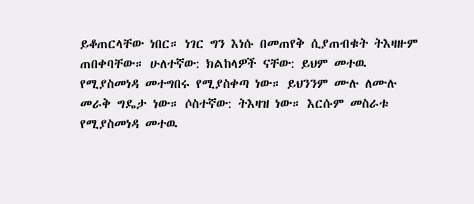ይቆጠርላቸው ነበር። ነገር ግን እነሱ በመጠየቅ ሲያጠብቁት ትእዛዙም ጠበቀባቸው። ሁለተኛው: ክልከላዎች ናቸው: ይህም መተዉ የሚያስመነዳ መተግበሩ የሚያስቀጣ ነው። ይህንንም ሙሉ ለሙሉ መራቅ ግዴታ ነው። ሶስተኛው: ትእዛዝ ነው። እርሱም መስራቱ የሚያስመነዳ መተዉ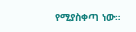የሚያስቀጣ ነው።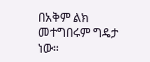በአቅም ልክ መተግበሩም ግዴታ ነው።